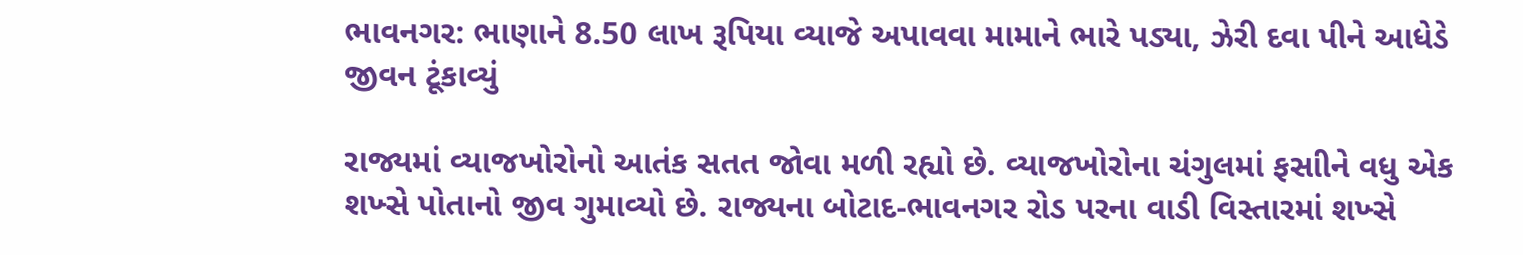ભાવનગર: ભાણાને 8.50 લાખ રૂપિયા વ્યાજે અપાવવા મામાને ભારે પડ્યા, ઝેરી દવા પીને આધેડે જીવન ટૂંકાવ્યું

રાજ્યમાં વ્યાજખોરોનો આતંક સતત જોવા મળી રહ્યો છે. વ્યાજખોરોના ચંગુલમાં ફસાીને વધુ એક શખ્સે પોતાનો જીવ ગુમાવ્યો છે. રાજ્યના બોટાદ-ભાવનગર રોડ પરના વાડી વિસ્તારમાં શખ્સે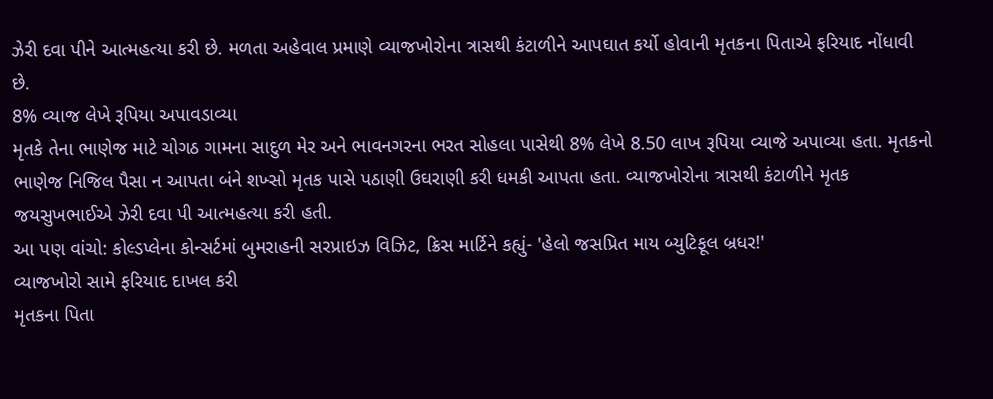ઝેરી દવા પીને આત્મહત્યા કરી છે. મળતા અહેવાલ પ્રમાણે વ્યાજખોરોના ત્રાસથી કંટાળીને આપઘાત કર્યો હોવાની મૃતકના પિતાએ ફરિયાદ નોંધાવી છે.
8% વ્યાજ લેખે રૂપિયા અપાવડાવ્યા
મૃતકે તેના ભાણેજ માટે ચોગઠ ગામના સાદુળ મેર અને ભાવનગરના ભરત સોહલા પાસેથી 8% લેખે 8.50 લાખ રૂપિયા વ્યાજે અપાવ્યા હતા. મૃતકનો ભાણેજ નિજિલ પૈસા ન આપતા બંને શખ્સો મૃતક પાસે પઠાણી ઉઘરાણી કરી ધમકી આપતા હતા. વ્યાજખોરોના ત્રાસથી કંટાળીને મૃતક જયસુખભાઈએ ઝેરી દવા પી આત્મહત્યા કરી હતી.
આ પણ વાંચો: કોલ્ડપ્લેના કોન્સર્ટમાં બુમરાહની સરપ્રાઇઝ વિઝિટ, ક્રિસ માર્ટિને કહ્યું- 'હેલો જસપ્રિત માય બ્યુટિફૂલ બ્રધર!'
વ્યાજખોરો સામે ફરિયાદ દાખલ કરી
મૃતકના પિતા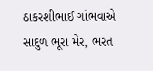ઠાકરશીભાઈ ગાંભવાએ સાદુળ ભૂરા મેર, ભરત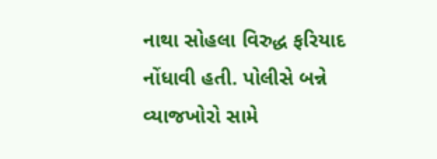નાથા સોહલા વિરુદ્ધ ફરિયાદ નોંધાવી હતી. પોલીસે બન્ને વ્યાજખોરો સામે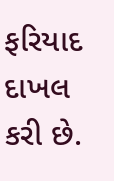ફરિયાદ દાખલ કરી છે.